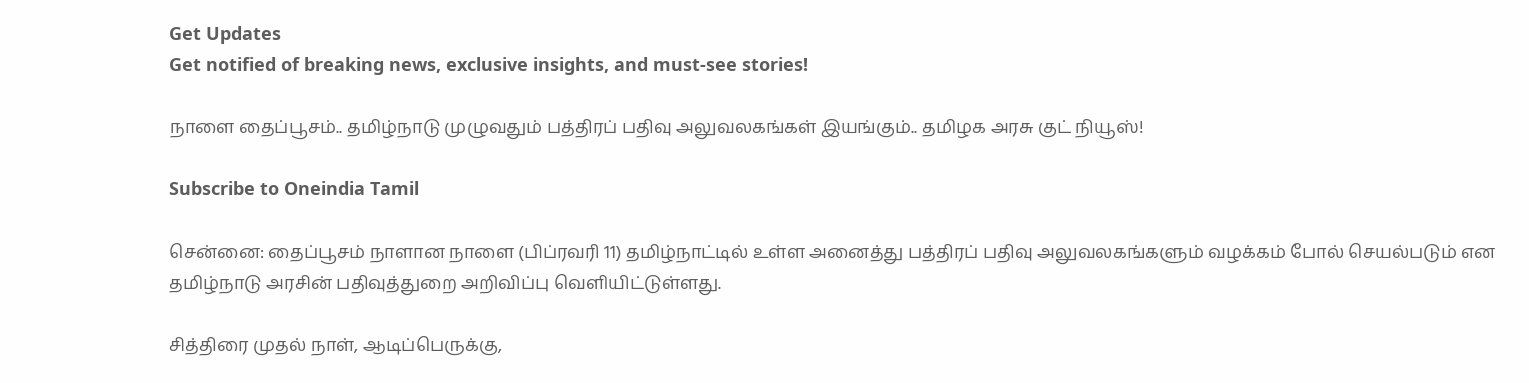Get Updates
Get notified of breaking news, exclusive insights, and must-see stories!

நாளை தைப்பூசம்.. தமிழ்நாடு முழுவதும் பத்திரப் பதிவு அலுவலகங்கள் இயங்கும்.. தமிழக அரசு குட் நியூஸ்!

Subscribe to Oneindia Tamil

சென்னை: தைப்பூசம் நாளான நாளை (பிப்ரவரி 11) தமிழ்நாட்டில் உள்ள அனைத்து பத்திரப் பதிவு அலுவலகங்களும் வழக்கம் போல் செயல்படும் என தமிழ்நாடு அரசின் பதிவுத்துறை அறிவிப்பு வெளியிட்டுள்ளது.

சித்திரை முதல் நாள், ஆடிப்பெருக்கு,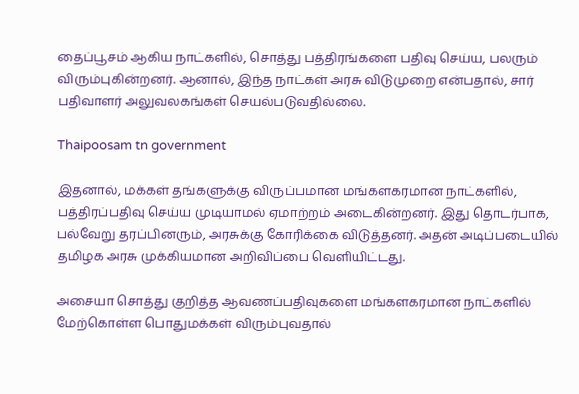தைப்பூசம் ஆகிய நாட்களில், சொத்து பத்திரங்களை பதிவு செய்ய, பலரும் விரும்புகின்றனர். ஆனால், இந்த நாட்கள் அரசு விடுமுறை என்பதால், சார் பதிவாளர் அலுவலகங்கள் செயல்படுவதில்லை.

Thaipoosam tn government

இதனால், மக்கள் தங்களுக்கு விருப்பமான மங்களகரமான நாட்களில், பத்திரப்பதிவு செய்ய முடியாமல் ஏமாற்றம் அடைகின்றனர். இது தொடர்பாக, பல்வேறு தரப்பினரும், அரசுக்கு கோரிக்கை விடுத்தனர். அதன் அடிப்படையில் தமிழக அரசு முக்கியமான அறிவிப்பை வெளியிட்டது.

அசையா சொத்து குறித்த ஆவணப்பதிவுகளை மங்களகரமான நாட்களில் மேற்கொள்ள பொதுமக்கள் விரும்புவதால்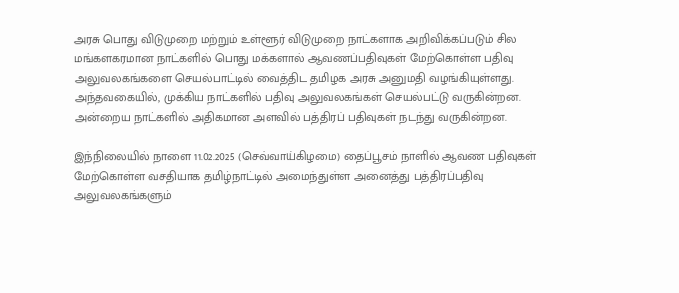அரசு பொது விடுமுறை மற்றும் உள்ளூர் விடுமுறை நாட்களாக அறிவிக்கப்படும் சில மங்களகரமான நாட்களில் பொது மக்களால் ஆவணப்பதிவுகள் மேற்கொள்ள பதிவு அலுவலகங்களை செயல்பாட்டில் வைத்திட தமிழக அரசு அனுமதி வழங்கியுள்ளது. அந்தவகையில், முக்கிய நாட்களில் பதிவு அலுவலகங்கள் செயல்பட்டு வருகின்றன. அன்றைய நாட்களில் அதிகமான அளவில் பத்திரப் பதிவுகள் நடந்து வருகின்றன.

இந்நிலையில் நாளை 11.02.2025 (செவ்வாய்கிழமை) தைப்பூசம் நாளில் ஆவண பதிவுகள் மேற்கொள்ள வசதியாக தமிழ்நாட்டில் அமைந்துள்ள அனைத்து பத்திரப்பதிவு அலுவலகங்களும்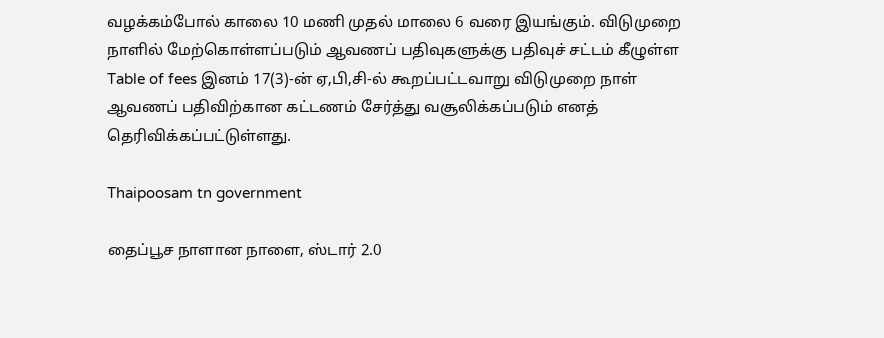வழக்கம்போல் காலை 10 மணி முதல் மாலை 6 வரை இயங்கும். விடுமுறை நாளில் மேற்கொள்ளப்படும் ஆவணப் பதிவுகளுக்கு பதிவுச் சட்டம் கீழுள்ள Table of fees இனம் 17(3)-ன் ஏ,பி,சி-ல் கூறப்பட்டவாறு விடுமுறை நாள் ஆவணப் பதிவிற்கான கட்டணம் சேர்த்து வசூலிக்கப்படும் எனத் தெரிவிக்கப்பட்டுள்ளது.

Thaipoosam tn government

தைப்பூச நாளான நாளை, ஸ்டார் 2.0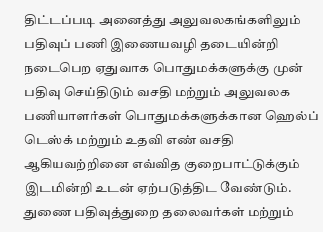திட்டப்படி அனைத்து அலுவலகங்களிலும் பதிவுப் பணி இணையவழி தடையின்றி நடைபெற ஏதுவாக பொதுமக்களுக்கு முன் பதிவு செய்திடும் வசதி மற்றும் அலுவலக பணியாளர்கள் பொதுமக்களுக்கான ஹெல்ப் டெஸ்க் மற்றும் உதவி எண் வசதி ஆகியவற்றினை எவ்வித குறைபாட்டுக்கும் இடமின்றி உடன் ஏற்படுத்திட வேண்டும். துணை பதிவுத்துறை தலைவர்கள் மற்றும்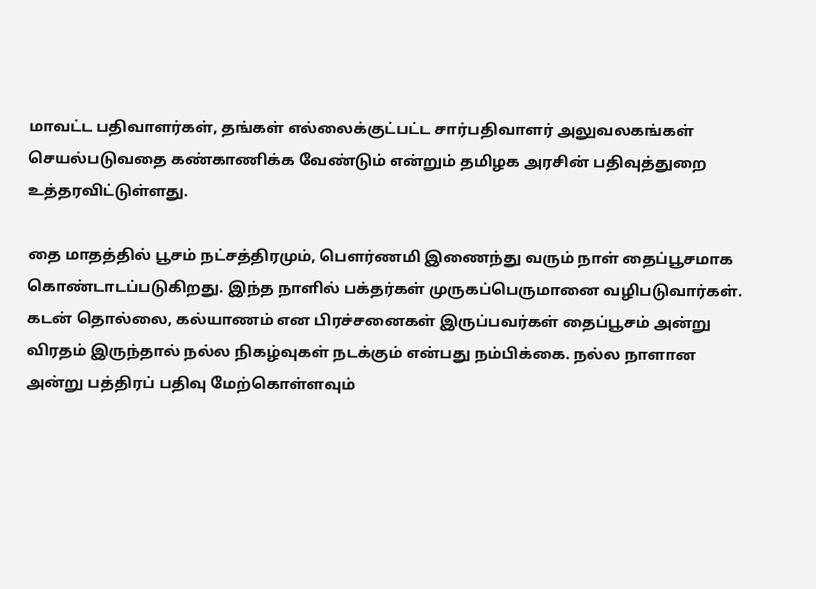மாவட்ட பதிவாளர்கள், தங்கள் எல்லைக்குட்பட்ட சார்பதிவாளர் அலுவலகங்கள் செயல்படுவதை கண்காணிக்க வேண்டும் என்றும் தமிழக அரசின் பதிவுத்துறை உத்தரவிட்டுள்ளது.

தை மாதத்தில் பூசம் நட்சத்திரமும், பெளர்ணமி இணைந்து வரும் நாள் தைப்பூசமாக கொண்டாடப்படுகிறது. இந்த நாளில் பக்தர்கள் முருகப்பெருமானை வழிபடுவார்கள். கடன் தொல்லை, கல்யாணம் என பிரச்சனைகள் இருப்பவர்கள் தைப்பூசம் அன்று விரதம் இருந்தால் நல்ல நிகழ்வுகள் நடக்கும் என்பது நம்பிக்கை. நல்ல நாளான அன்று பத்திரப் பதிவு மேற்கொள்ளவும்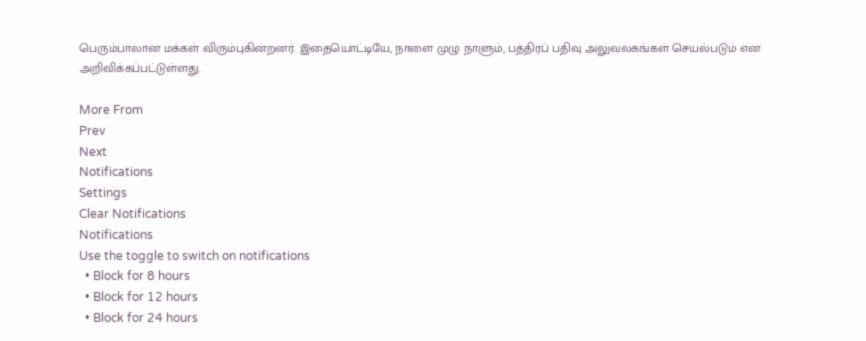பெரும்பாலான மக்கள் விரும்புகின்றனர். இதையொட்டியே, நாளை முழு நாளும், பத்திரப் பதிவு அலுவலகங்கள் செயல்படும் என அறிவிக்கப்பட்டுள்ளது.

More From
Prev
Next
Notifications
Settings
Clear Notifications
Notifications
Use the toggle to switch on notifications
  • Block for 8 hours
  • Block for 12 hours
  • Block for 24 hours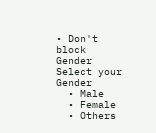• Don't block
Gender
Select your Gender
  • Male
  • Female
  • Others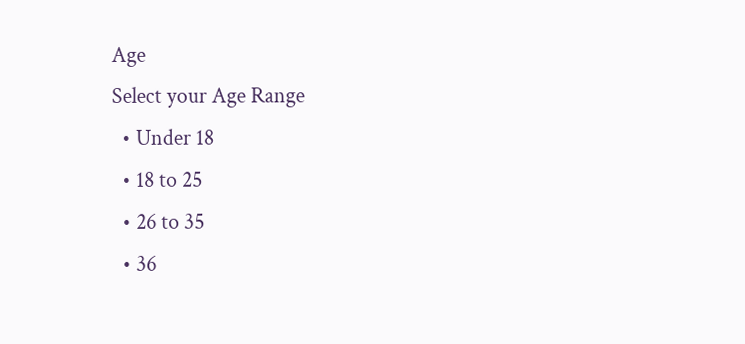Age
Select your Age Range
  • Under 18
  • 18 to 25
  • 26 to 35
  • 36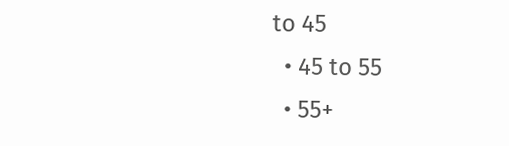to 45
  • 45 to 55
  • 55+